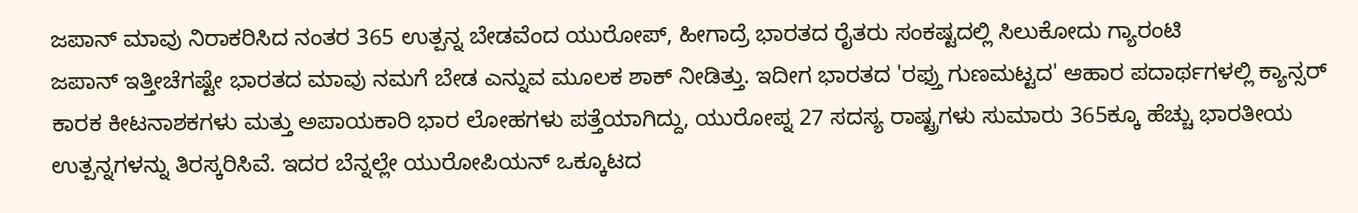ಜಪಾನ್ ಮಾವು ನಿರಾಕರಿಸಿದ ನಂತರ 365 ಉತ್ಪನ್ನ ಬೇಡವೆಂದ ಯುರೋಪ್, ಹೀಗಾದ್ರೆ ಭಾರತದ ರೈತರು ಸಂಕಷ್ಟದಲ್ಲಿ ಸಿಲುಕೋದು ಗ್ಯಾರಂಟಿ
ಜಪಾನ್ ಇತ್ತೀಚೆಗಷ್ಟೇ ಭಾರತದ ಮಾವು ನಮಗೆ ಬೇಡ ಎನ್ನುವ ಮೂಲಕ ಶಾಕ್ ನೀಡಿತ್ತು. ಇದೀಗ ಭಾರತದ 'ರಫ್ತು ಗುಣಮಟ್ಟದ' ಆಹಾರ ಪದಾರ್ಥಗಳಲ್ಲಿ ಕ್ಯಾನ್ಸರ್ ಕಾರಕ ಕೀಟನಾಶಕಗಳು ಮತ್ತು ಅಪಾಯಕಾರಿ ಭಾರ ಲೋಹಗಳು ಪತ್ತೆಯಾಗಿದ್ದು, ಯುರೋಪ್ನ 27 ಸದಸ್ಯ ರಾಷ್ಟ್ರಗಳು ಸುಮಾರು 365ಕ್ಕೂ ಹೆಚ್ಚು ಭಾರತೀಯ ಉತ್ಪನ್ನಗಳನ್ನು ತಿರಸ್ಕರಿಸಿವೆ. ಇದರ ಬೆನ್ನಲ್ಲೇ ಯುರೋಪಿಯನ್ ಒಕ್ಕೂಟದ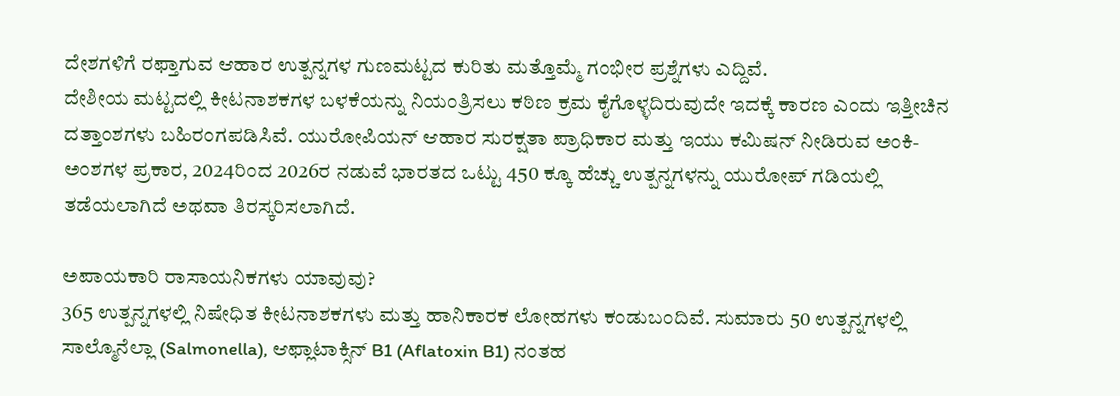ದೇಶಗಳಿಗೆ ರಫ್ತಾಗುವ ಆಹಾರ ಉತ್ಪನ್ನಗಳ ಗುಣಮಟ್ಟದ ಕುರಿತು ಮತ್ತೊಮ್ಮೆ ಗಂಭೀರ ಪ್ರಶ್ನೆಗಳು ಎದ್ದಿವೆ.
ದೇಶೀಯ ಮಟ್ಟದಲ್ಲಿ ಕೀಟನಾಶಕಗಳ ಬಳಕೆಯನ್ನು ನಿಯಂತ್ರಿಸಲು ಕಠಿಣ ಕ್ರಮ ಕೈಗೊಳ್ಳದಿರುವುದೇ ಇದಕ್ಕೆ ಕಾರಣ ಎಂದು ಇತ್ತೀಚಿನ ದತ್ತಾಂಶಗಳು ಬಹಿರಂಗಪಡಿಸಿವೆ. ಯುರೋಪಿಯನ್ ಆಹಾರ ಸುರಕ್ಷತಾ ಪ್ರಾಧಿಕಾರ ಮತ್ತು ಇಯು ಕಮಿಷನ್ ನೀಡಿರುವ ಅಂಕಿ-ಅಂಶಗಳ ಪ್ರಕಾರ, 2024ರಿಂದ 2026ರ ನಡುವೆ ಭಾರತದ ಒಟ್ಟು 450 ಕ್ಕೂ ಹೆಚ್ಚು ಉತ್ಪನ್ನಗಳನ್ನು ಯುರೋಪ್ ಗಡಿಯಲ್ಲಿ ತಡೆಯಲಾಗಿದೆ ಅಥವಾ ತಿರಸ್ಕರಿಸಲಾಗಿದೆ.

ಅಪಾಯಕಾರಿ ರಾಸಾಯನಿಕಗಳು ಯಾವುವು?
365 ಉತ್ಪನ್ನಗಳಲ್ಲಿ ನಿಷೇಧಿತ ಕೀಟನಾಶಕಗಳು ಮತ್ತು ಹಾನಿಕಾರಕ ಲೋಹಗಳು ಕಂಡುಬಂದಿವೆ. ಸುಮಾರು 50 ಉತ್ಪನ್ನಗಳಲ್ಲಿ ಸಾಲ್ಮೊನೆಲ್ಲಾ (Salmonella), ಆಫ್ಲಾಟಾಕ್ಸಿನ್ B1 (Aflatoxin B1) ನಂತಹ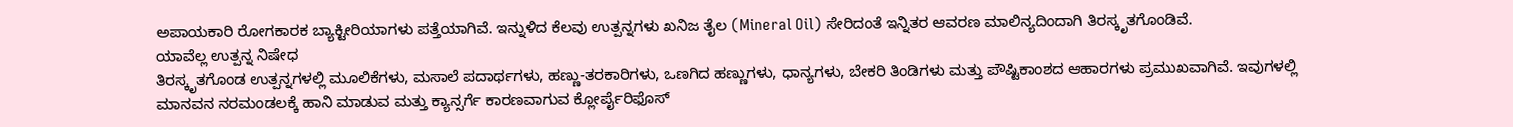ಅಪಾಯಕಾರಿ ರೋಗಕಾರಕ ಬ್ಯಾಕ್ಟೀರಿಯಾಗಳು ಪತ್ತೆಯಾಗಿವೆ. ಇನ್ನುಳಿದ ಕೆಲವು ಉತ್ಪನ್ನಗಳು ಖನಿಜ ತೈಲ (Mineral Oil) ಸೇರಿದಂತೆ ಇನ್ನಿತರ ಆವರಣ ಮಾಲಿನ್ಯದಿಂದಾಗಿ ತಿರಸ್ಕೃತಗೊಂಡಿವೆ.
ಯಾವೆಲ್ಲ ಉತ್ಪನ್ನ ನಿಷೇಧ
ತಿರಸ್ಕೃತಗೊಂಡ ಉತ್ಪನ್ನಗಳಲ್ಲಿ ಮೂಲಿಕೆಗಳು, ಮಸಾಲೆ ಪದಾರ್ಥಗಳು, ಹಣ್ಣು-ತರಕಾರಿಗಳು, ಒಣಗಿದ ಹಣ್ಣುಗಳು, ಧಾನ್ಯಗಳು, ಬೇಕರಿ ತಿಂಡಿಗಳು ಮತ್ತು ಪೌಷ್ಟಿಕಾಂಶದ ಆಹಾರಗಳು ಪ್ರಮುಖವಾಗಿವೆ. ಇವುಗಳಲ್ಲಿ ಮಾನವನ ನರಮಂಡಲಕ್ಕೆ ಹಾನಿ ಮಾಡುವ ಮತ್ತು ಕ್ಯಾನ್ಸರ್ಗೆ ಕಾರಣವಾಗುವ ಕ್ಲೋರ್ಪೈರಿಫೊಸ್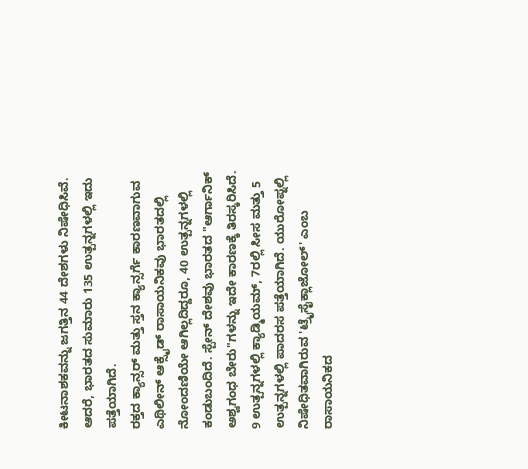ಕೀಟನಾಶಕವನ್ನು ಜಗತ್ತಿನ 44 ದೇಶಗಳು ನಿಷೇಧಿಸಿವೆ. ಆದರೆ, ಭಾರತದ ಸುಮಾರು 135 ಉತ್ಪನ್ನಗಳಲ್ಲಿ ಇದು ಪತ್ತೆಯಾಗಿದೆ.
ರಕ್ತದ ಕ್ಯಾನ್ಸರ್ ಮತ್ತು ಸ್ತನ ಕ್ಯಾನ್ಸರ್ಗೆ ಕಾರಣವಾಗುವ ಎಥಿಲೀನ್ ಆಕ್ಸೈಡ್ ರಾಸಾಯನಿಕವು ಭಾರತದಲ್ಲಿ ನೋಂದಣಿಯೇ ಆಗಿಲ್ಲದಿದ್ದರೂ, 40 ಉತ್ಪನ್ನಗಳಲ್ಲಿ ಕಂಡುಬಂದಿದೆ. ಸ್ಪೇನ್ ದೇಶವು ಭಾರತದ "ಆರ್ಗಾನಿಕ್ ಅಶ್ವಗಂಧ ಬೇರು"ಗಳನ್ನು ಇದೇ ಕಾರಣಕ್ಕೆ ತಿರಸ್ಕರಿಸಿದೆ. 9 ಉತ್ಪನ್ನಗಳಲ್ಲಿ ಕ್ಯಾಡ್ಮಿಯಮ್, 7ರಲ್ಲಿ ಸೀಸ ಮತ್ತು 5 ಉತ್ಪನ್ನಗಳಲ್ಲಿ ಪಾದರಸ ಪತ್ತೆಯಾಗಿದೆ. ಯುರೋಪ್ನಲ್ಲಿ ನಿಷೇಧಿತವಾಗಿರುವ 'ಟ್ರೈಸೈಕ್ಲಾಜೋಲ್' ಎಂಬ ರಾಸಾಯನಿಕದ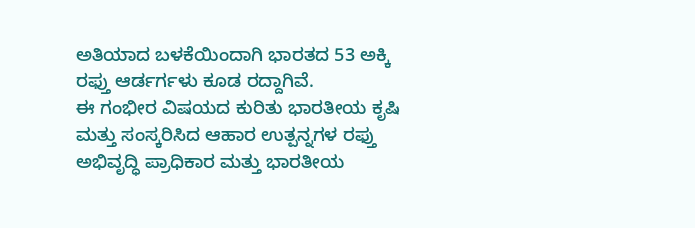ಅತಿಯಾದ ಬಳಕೆಯಿಂದಾಗಿ ಭಾರತದ 53 ಅಕ್ಕಿ ರಫ್ತು ಆರ್ಡರ್ಗಳು ಕೂಡ ರದ್ದಾಗಿವೆ.
ಈ ಗಂಭೀರ ವಿಷಯದ ಕುರಿತು ಭಾರತೀಯ ಕೃಷಿ ಮತ್ತು ಸಂಸ್ಕರಿಸಿದ ಆಹಾರ ಉತ್ಪನ್ನಗಳ ರಫ್ತು ಅಭಿವೃದ್ಧಿ ಪ್ರಾಧಿಕಾರ ಮತ್ತು ಭಾರತೀಯ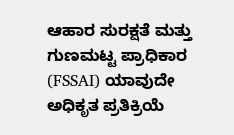ಆಹಾರ ಸುರಕ್ಷತೆ ಮತ್ತು ಗುಣಮಟ್ಟ ಪ್ರಾಧಿಕಾರ (FSSAI) ಯಾವುದೇ ಅಧಿಕೃತ ಪ್ರತಿಕ್ರಿಯೆ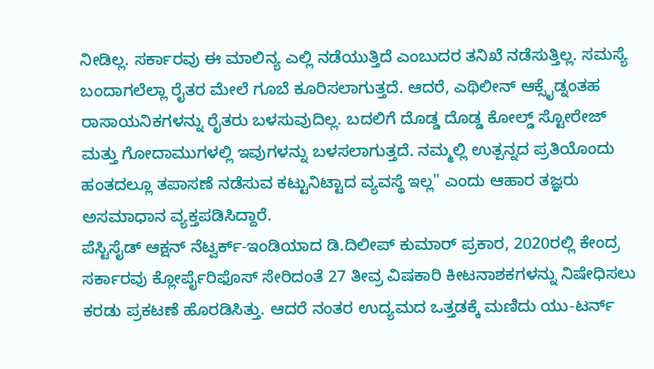ನೀಡಿಲ್ಲ. ಸರ್ಕಾರವು ಈ ಮಾಲಿನ್ಯ ಎಲ್ಲಿ ನಡೆಯುತ್ತಿದೆ ಎಂಬುದರ ತನಿಖೆ ನಡೆಸುತ್ತಿಲ್ಲ. ಸಮಸ್ಯೆ ಬಂದಾಗಲೆಲ್ಲಾ ರೈತರ ಮೇಲೆ ಗೂಬೆ ಕೂರಿಸಲಾಗುತ್ತದೆ. ಆದರೆ, ಎಥಿಲೀನ್ ಆಕ್ಸೈಡ್ನಂತಹ ರಾಸಾಯನಿಕಗಳನ್ನು ರೈತರು ಬಳಸುವುದಿಲ್ಲ. ಬದಲಿಗೆ ದೊಡ್ಡ ದೊಡ್ಡ ಕೋಲ್ಡ್ ಸ್ಟೋರೇಜ್ ಮತ್ತು ಗೋದಾಮುಗಳಲ್ಲಿ ಇವುಗಳನ್ನು ಬಳಸಲಾಗುತ್ತದೆ. ನಮ್ಮಲ್ಲಿ ಉತ್ಪನ್ನದ ಪ್ರತಿಯೊಂದು ಹಂತದಲ್ಲೂ ತಪಾಸಣೆ ನಡೆಸುವ ಕಟ್ಟುನಿಟ್ಟಾದ ವ್ಯವಸ್ಥೆ ಇಲ್ಲ" ಎಂದು ಆಹಾರ ತಜ್ಞರು ಅಸಮಾಧಾನ ವ್ಯಕ್ತಪಡಿಸಿದ್ದಾರೆ.
ಪೆಸ್ಟಿಸೈಡ್ ಆಕ್ಷನ್ ನೆಟ್ವರ್ಕ್-ಇಂಡಿಯಾದ ಡಿ.ದಿಲೀಪ್ ಕುಮಾರ್ ಪ್ರಕಾರ, 2020ರಲ್ಲಿ ಕೇಂದ್ರ ಸರ್ಕಾರವು ಕ್ಲೋರ್ಪೈರಿಫೊಸ್ ಸೇರಿದಂತೆ 27 ತೀವ್ರ ವಿಷಕಾರಿ ಕೀಟನಾಶಕಗಳನ್ನು ನಿಷೇಧಿಸಲು ಕರಡು ಪ್ರಕಟಣೆ ಹೊರಡಿಸಿತ್ತು. ಆದರೆ ನಂತರ ಉದ್ಯಮದ ಒತ್ತಡಕ್ಕೆ ಮಣಿದು ಯು-ಟರ್ನ್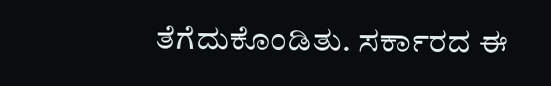ತೆಗೆದುಕೊಂಡಿತು. ಸರ್ಕಾರದ ಈ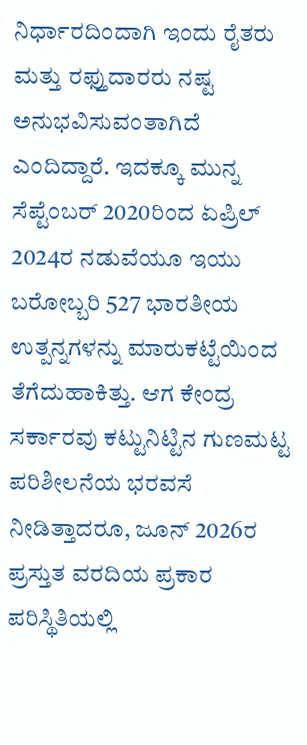ನಿರ್ಧಾರದಿಂದಾಗಿ ಇಂದು ರೈತರು ಮತ್ತು ರಫ್ತುದಾರರು ನಷ್ಟ ಅನುಭವಿಸುವಂತಾಗಿದೆ ಎಂದಿದ್ದಾರೆ. ಇದಕ್ಕೂ ಮುನ್ನ ಸೆಪ್ಟೆಂಬರ್ 2020ರಿಂದ ಏಪ್ರಿಲ್ 2024ರ ನಡುವೆಯೂ ಇಯು ಬರೋಬ್ಬರಿ 527 ಭಾರತೀಯ ಉತ್ಪನ್ನಗಳನ್ನು ಮಾರುಕಟ್ಟೆಯಿಂದ ತೆಗೆದುಹಾಕಿತ್ತು. ಆಗ ಕೇಂದ್ರ ಸರ್ಕಾರವು ಕಟ್ಟುನಿಟ್ಟಿನ ಗುಣಮಟ್ಟ ಪರಿಶೀಲನೆಯ ಭರವಸೆ ನೀಡಿತ್ತಾದರೂ, ಜೂನ್ 2026ರ ಪ್ರಸ್ತುತ ವರದಿಯ ಪ್ರಕಾರ ಪರಿಸ್ಥಿತಿಯಲ್ಲಿ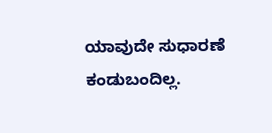ಯಾವುದೇ ಸುಧಾರಣೆ ಕಂಡುಬಂದಿಲ್ಲ.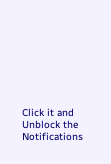Click it and Unblock the Notifications